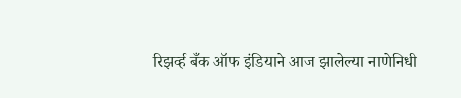रिझर्व्ह बँक ऑफ इंडियाने आज झालेल्या नाणेनिधी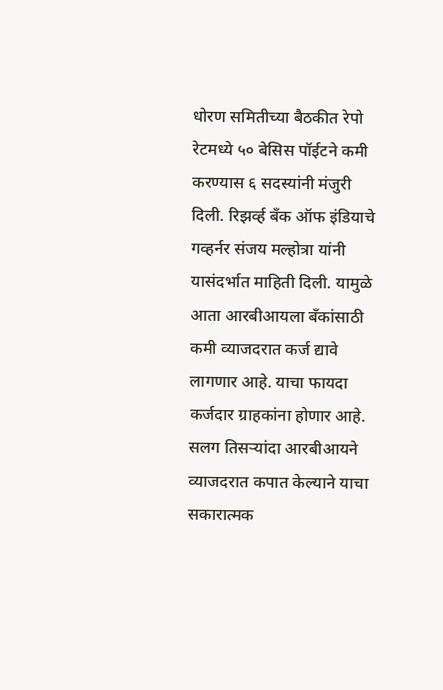धोरण समितीच्या बैठकीत रेपो रेटमध्ये ५० बेसिस पॉईटने कमी करण्यास ६ सदस्यांनी मंजुरी दिली. रिझर्व्ह बँक ऑफ इंडियाचे गव्हर्नर संजय मल्होत्रा यांनी यासंदर्भात माहिती दिली. यामुळे आता आरबीआयला बँकांसाठी कमी व्याजदरात कर्ज द्यावे लागणार आहे. याचा फायदा कर्जदार ग्राहकांना होणार आहे. सलग तिसऱ्यांदा आरबीआयने व्याजदरात कपात केल्याने याचा सकारात्मक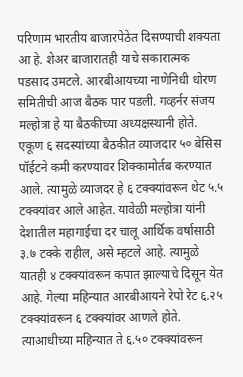परिणाम भारतीय बाजारपेठेत दिसण्याची शक्यता आ हे. शेअर बाजारातही याचे सकारात्मक पडसाद उमटले. आरबीआयच्या नाणेनिधी धोरण समितीची आज बैठक पार पडली. गव्हर्नर संजय मल्होत्रा हे या बैठकीच्या अध्यक्षस्थानी होते. एकूण ६ सदस्यांच्या बैठकीत व्याजदार ५० बेसिस पॉईटने कमी करण्यावर शिक्कामोर्तब करण्यात आले. त्यामुळे व्याजदर हे ६ टक्क्यांवरून थेट ५.५ टक्क्यांवर आले आहेत. यावेळी मल्होत्रा यांनी देशातील महागाईचा दर चालू आर्थिक वर्षासाठी ३.७ टक्के राहील, असे म्हटले आहे. त्यामुळे यातही ४ टक्क्यांवरून कपात झाल्याचे दिसून येत आहे. गेल्या महिन्यात आरबीआयने रेपो रेट ६.२५ टक्क्यांवरून ६ टक्क्यांवर आणले होते. त्याआधीच्या महिन्यात ते ६.५० टक्क्यांवरून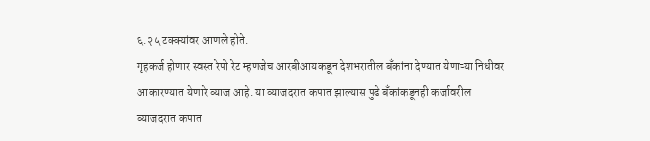६.२५ टक्क्यांवर आणले होते.
गृहकर्ज होणार स्वस्त रेपो रेट म्हणजेच आरबीआयकडून देशभरातील बँकांना देण्यात येणाऱ्या निधीवर आकारण्यात येणारे व्याज आहे. या व्याजदरात कपात झाल्यास पुढे बँकांकडूनही कर्जावरील व्याजदरात कपात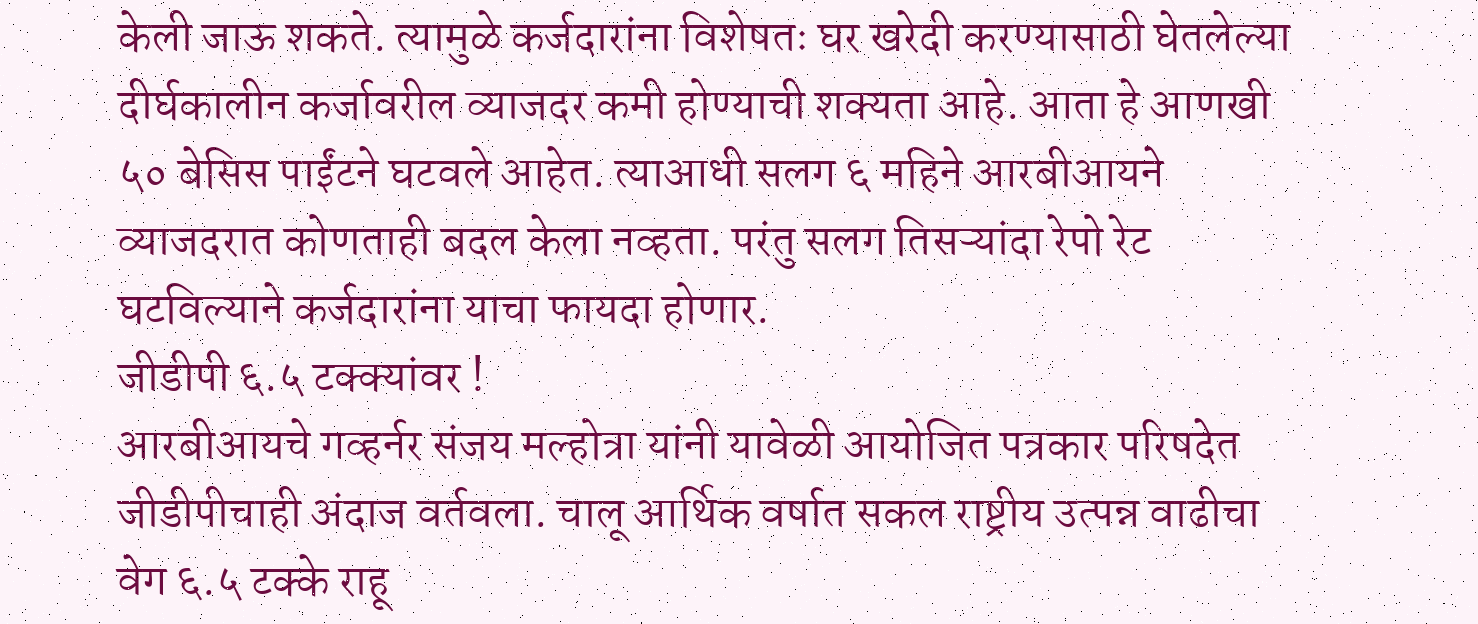केली जाऊ शकते. त्यामुळे कर्जदारांना विशेषतः घर खरेदी करण्यासाठी घेतलेल्या दीर्घकालीन कर्जावरील व्याजदर कमी होण्याची शक्यता आहे. आता हे आणखी ५० बेसिस पाईंटने घटवले आहेत. त्याआधी सलग ६ महिने आरबीआयने व्याजदरात कोणताही बदल केला नव्हता. परंतु सलग तिसऱ्यांदा रेपो रेट घटविल्याने कर्जदारांना याचा फायदा होणार.
जीडीपी ६.५ टक्क्यांवर !
आरबीआयचे गव्हर्नर संजय मल्होत्रा यांनी यावेळी आयोजित पत्रकार परिषदेत जीडीपीचाही अंदाज वर्तवला. चालू आर्थिक वर्षात सकल राष्ट्रीय उत्पन्न वाढीचा वेग ६.५ टक्के राहू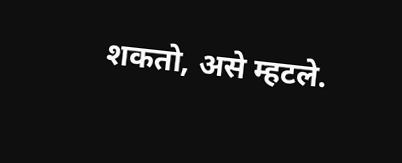शकतो, असे म्हटले.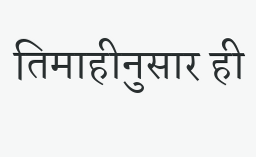तिमाहीनुसार ही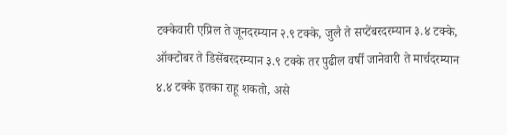टक्केवारी एप्रिल ते जूनदरम्यान २.९ टक्के, जुलै ते सप्टेंबरदरम्यान ३.४ टक्के, ऑक्टोबर ते डिसेंबरदरम्यान ३.९ टक्के तर पुढील वर्षी जानेवारी ते मार्चदरम्यान ४.४ टक्के इतका राहू शकतो, असे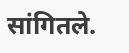सांगितले.